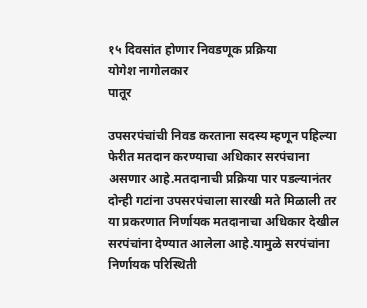१५ दिवसांत होणार निवडणूक प्रक्रिया
योगेश नागोलकार
पातूर

उपसरपंचांची निवड करताना सदस्य म्हणून पहिल्या फेरीत मतदान करण्याचा अधिकार सरपंचाना असणार आहे.मतदानाची प्रक्रिया पार पडल्यानंतर दोन्ही गटांना उपसरपंचाला सारखी मते मिळाली तर या प्रकरणात निर्णायक मतदानाचा अधिकार देखील सरपंचांना देण्यात आलेला आहे.यामुळे सरपंचांना निर्णायक परिस्थिती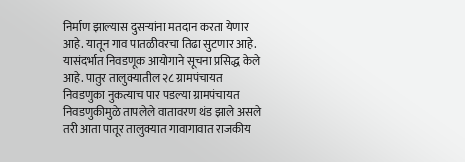निर्माण झाल्यास दुसऱ्यांना मतदान करता येणार आहे. यातून गाव पातळीवरचा तिढा सुटणार आहे. यासंदर्भात निवडणूक आयोगाने सूचना प्रसिद्ध केले आहे. पातुर तालुक्यातील २८ ग्रामपंचायत निवडणुका नुकत्याच पार पडल्या ग्रामपंचायत निवडणुकीमुळे तापलेले वातावरण थंड झाले असले तरी आता पातूर तालुक्यात गावागावात राजकीय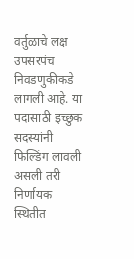वर्तुळाचे लक्ष उपसरपंच निवडणुकीकडे लागली आहे. या पदासाठी इच्छुक सदस्यांनी फिल्डिंग लावली असली तरी निर्णायक स्थितीत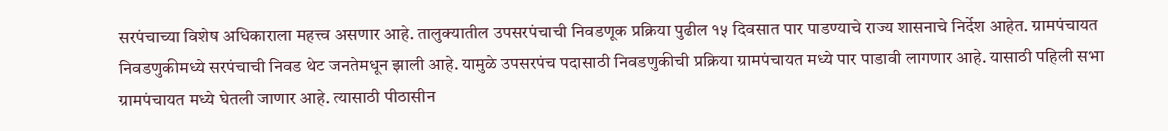सरपंचाच्या विशेष अधिकाराला महत्त्व असणार आहे. तालुक्यातील उपसरपंचाची निवडणूक प्रक्रिया पुढील १५ दिवसात पार पाडण्याचे राज्य शासनाचे निर्देश आहेत. ग्रामपंचायत निवडणुकीमध्ये सरपंचाची निवड थेट जनतेमधून झाली आहे. यामुळे उपसरपंच पदासाठी निवडणुकीची प्रक्रिया ग्रामपंचायत मध्ये पार पाडावी लागणार आहे. यासाठी पहिली सभा ग्रामपंचायत मध्ये घेतली जाणार आहे. त्यासाठी पीठासीन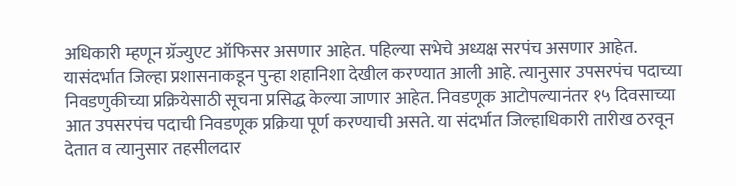अधिकारी म्हणून ग्रॅज्युएट ऑफिसर असणार आहेत. पहिल्या सभेचे अध्यक्ष सरपंच असणार आहेत. यासंदर्भात जिल्हा प्रशासनाकडून पुन्हा शहानिशा देखील करण्यात आली आहे. त्यानुसार उपसरपंच पदाच्या निवडणुकीच्या प्रक्रियेसाठी सूचना प्रसिद्ध केल्या जाणार आहेत. निवडणूक आटोपल्यानंतर १५ दिवसाच्या आत उपसरपंच पदाची निवडणूक प्रक्रिया पूर्ण करण्याची असते. या संदर्भात जिल्हाधिकारी तारीख ठरवून देतात व त्यानुसार तहसीलदार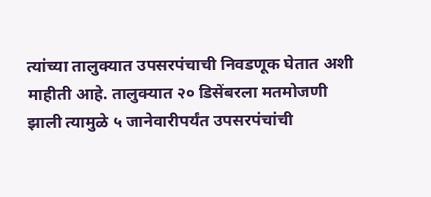त्यांच्या तालुक्यात उपसरपंचाची निवडणूक घेतात अशी माहीती आहे. तालुक्यात २० डिसेंबरला मतमोजणी झाली त्यामुळे ५ जानेवारीपर्यंत उपसरपंचांची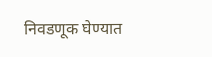निवडणूक घेण्यात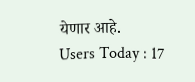येणार आहे.
Users Today : 17